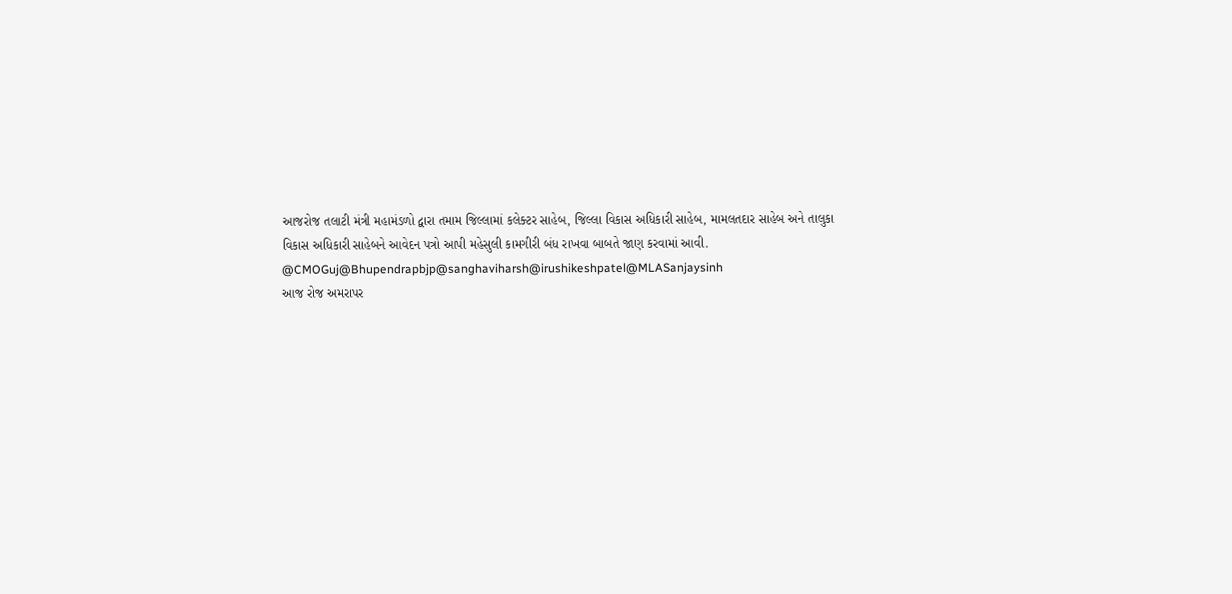આજરોજ તલાટી મંત્રી મહામંડળો દ્વારા તમામ જિલ્લામાં કલેક્ટર સાહેબ, જિલ્લા વિકાસ અધિકારી સાહેબ, મામલતદાર સાહેબ અને તાલુકા વિકાસ અધિકારી સાહેબને આવેદન પત્રો આપી મહેસુલી કામગીરી બંધ રાખવા બાબતે જાણ કરવામાં આવી.
@CMOGuj@Bhupendrapbjp@sanghaviharsh@irushikeshpatel@MLASanjaysinh
આજ રોજ અમરાપર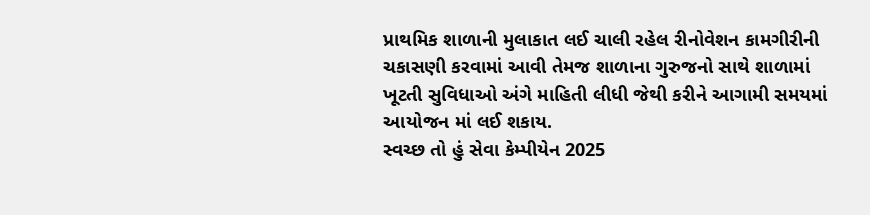પ્રાથમિક શાળાની મુલાકાત લઈ ચાલી રહેલ રીનોવેશન કામગીરીની ચકાસણી કરવામાં આવી તેમજ શાળાના ગુરુજનો સાથે શાળામાં ખૂટતી સુવિધાઓ અંગે માહિતી લીધી જેથી કરીને આગામી સમયમાં આયોજન માં લઈ શકાય.
સ્વચ્છ તો હું સેવા કેમ્પીયેન 2025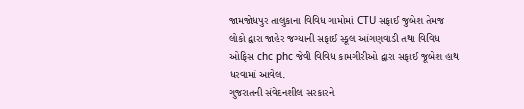જામજોધપુર તાલુકાના વિવિધ ગામોમાં CTU સફાઈ જુબેશ તેમજ લોકો દ્વારા જાહેર જગ્યાની સફાઈ સ્કૂલ આંગણવાડી તથા વિવિધ ઓફિસ chc phc જેવી વિવિધ કામગીરીઓ દ્વારા સફાઈ જૂબેશ હાથ ધરવામાં આવેલ.
ગુજરાતની સંવેદનશીલ સરકારને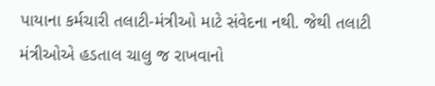પાયાના કર્મચારી તલાટી-મંત્રીઓ માટે સંવેદના નથી. જેથી તલાટી મંત્રીઓએ હડતાલ ચાલુ જ રાખવાનો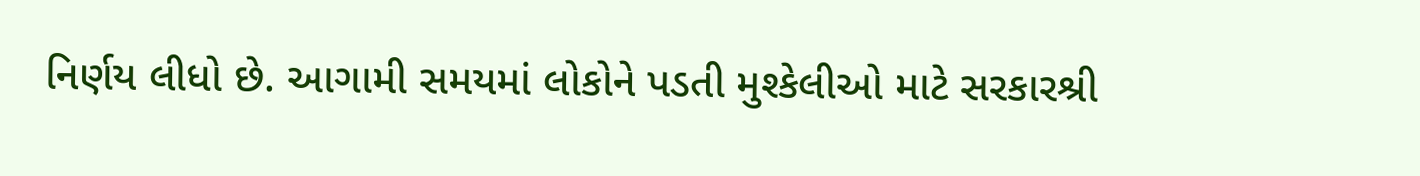નિર્ણય લીધો છે. આગામી સમયમાં લોકોને પડતી મુશ્કેલીઓ માટે સરકારશ્રી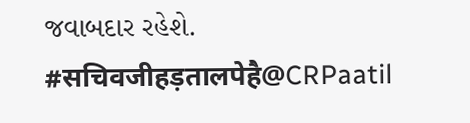જવાબદાર રહેશે.
#सचिवजीहड़तालपेहै@CRPaatil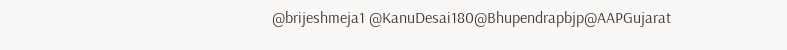@brijeshmeja1 @KanuDesai180@Bhupendrapbjp@AAPGujarat